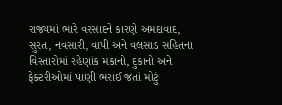રાજ્યમાં ભારે વરસાદને કારણે અમદાવાદ, સુરત, નવસારી, વાપી અને વલસાડ સહિતના વિસ્તારોમાં રહેણાંક મકાનો, દુકાનો અને ફેક્ટરીઓમાં પાણી ભરાઈ જતાં મોટું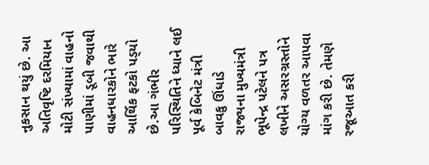નુકસાન થયું છે. આ અતિવૃષ્ટિ દરમિયાન મોટી સંખ્યામાં વાહનો પાણીમાં ડૂબી જવાથી વાહનધારકોને ભારે આર્થિક ફટકો પડ્‌યો છે.આ ગંભીર પરિસ્થિતિને ધ્યાને લઈ પૂર્વ કેબિનેટ મંત્રી બાવકુ ઊંધાડે રાજ્યના મુખ્યમંત્રી ભૂપેન્દ્ર પટેલને પત્ર લખીને અસરગ્રસ્તોને યોગ્ય વળતર આપવા માંગ કરી છે. તેમણે રજૂઆત કરી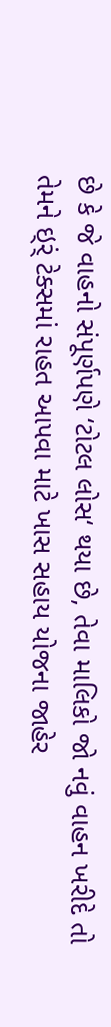છે કે જે વાહનો સંપૂર્ણપણે ‘ટોટલ લોસ‘ થયા છે, તેવા માલિકો જો નવું વાહન ખરીદે તો તેમને ઇ્‌ર્ં ટેક્સમાં રાહત આપવા માટે ખાસ સહાય યોજના જાહેર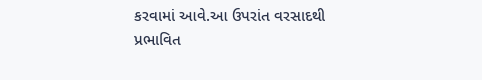કરવામાં આવે.આ ઉપરાંત વરસાદથી પ્રભાવિત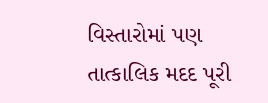વિસ્તારોમાં પણ તાત્કાલિક મદદ પૂરી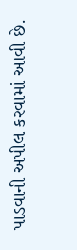પાડવાની અપીલ કરવામાં આવી છે.